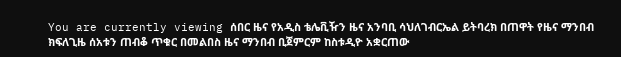You are currently viewing ሰበር ዜና የአዲስ ቴሌቪዥን ዜና አንባቢ ሳህለገብርኤል ይትባረክ በጠዋት የዜና ማንበብ ክፍለጊዜ ሰአቱን ጠብቆ ጥቁር በመልበስ ዜና ማንበብ ቢጀምርም ከስቱዲዮ አቋርጠው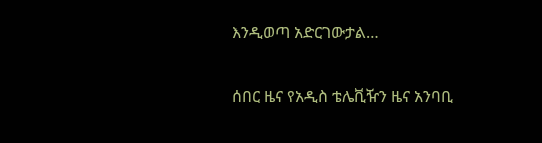እንዲወጣ አድርገውታል…

ሰበር ዜና የአዲስ ቴሌቪዥን ዜና አንባቢ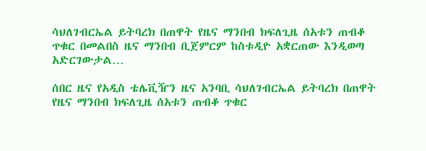ሳህለገብርኤል ይትባረክ በጠዋት የዜና ማንበብ ክፍለጊዜ ሰአቱን ጠብቆ ጥቁር በመልበስ ዜና ማንበብ ቢጀምርም ከስቱዲዮ አቋርጠው እንዲወጣ አድርገውታል…

ሰበር ዜና የአዲስ ቴሌቪዥን ዜና አንባቢ ሳህለገብርኤል ይትባረክ በጠዋት የዜና ማንበብ ክፍለጊዜ ሰአቱን ጠብቆ ጥቁር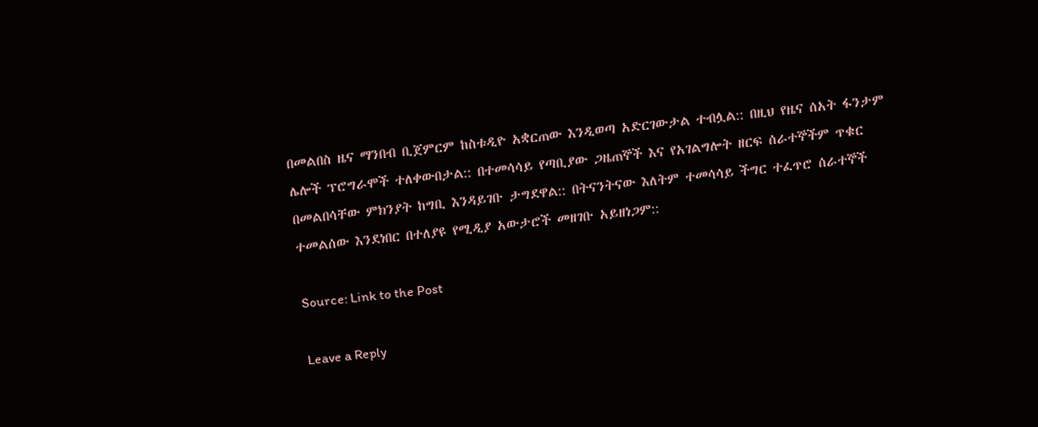በመልበስ ዜና ማንበብ ቢጀምርም ከስቱዲዮ አቋርጠው እንዲወጣ አድርገውታል ተብሏል:: በዚህ የዜና ሰአት ፋንታም ሌሎች ፕሮግራሞች ተለቀውበታል:: በተመሳሳይ የጣቢያው ጋዜጠኞች እና የአገልግሎት ዘርፍ ሰራተኞችም ጥቁር በመልበሳቸው ምክንያት ከግቢ እንዳይገቡ ታግደዋል:: በትናንትናው እለትም ተመሳሳይ ችግር ተፈጥሮ ሰራተኞች ተመልሰው እንደነበር በተለያዩ የሚዲያ አውታሮች መዘገቡ አይዘነጋም::

Source: Link to the Post

Leave a Reply